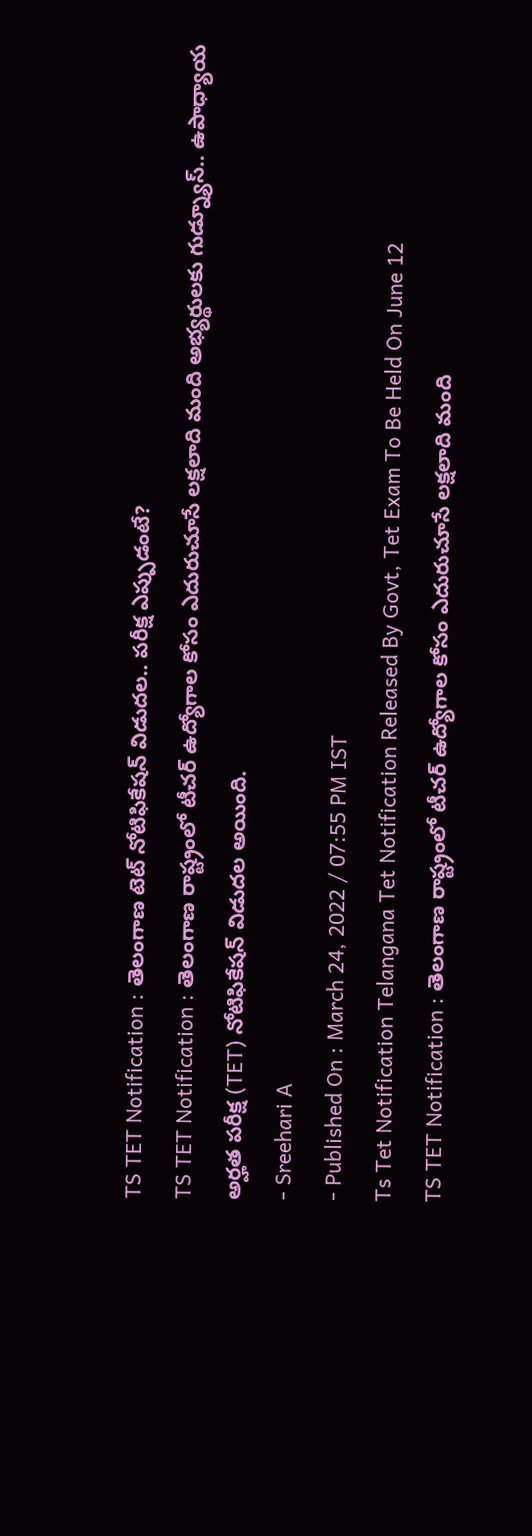TS TET Notification : తెలంగాణ టెట్ నోటిఫికేషన్ విడుదల.. పరీక్ష ఎప్పుడంటే?
TS TET Notification : తెలంగాణ రాష్ట్రంలో టీచర్ ఉద్యోగాల కోసం ఎదురుచూసే లక్షలాది మంది అభ్యర్థులకు గుడ్న్యూస్.. ఉపాధ్యాయ అర్హత పరీక్ష (TET) నోటిఫికేషన్ విడుదల అయింది.
- Sreehari A
- Published On : March 24, 2022 / 07:55 PM IST
Ts Tet Notification Telangana Tet Notification Released By Govt, Tet Exam To Be Held On June 12
TS TET Notification : తెలంగాణ రాష్ట్రంలో టీచర్ ఉద్యోగాల కోసం ఎదురుచూసే లక్షలాది మంది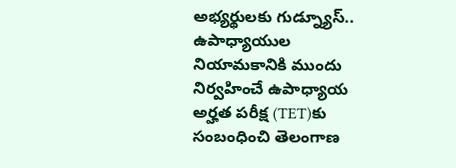అభ్యర్థులకు గుడ్న్యూస్.. ఉపాధ్యాయుల నియామకానికి ముందు నిర్వహించే ఉపాధ్యాయ అర్హత పరీక్ష (TET)కు సంబంధించి తెలంగాణ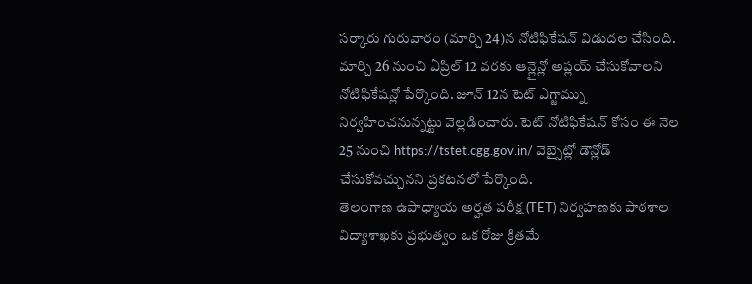సర్కారు గురువారం (మార్చి 24)న నోటిఫికేషన్ విడుదల చేసింది. మార్చి 26 నుంచి ఏప్రిల్ 12 వరకు ఆన్లైన్లో అప్లయ్ చేసుకోవాలని నోటిఫికేషన్లో పేర్కొంది. జూన్ 12న టెట్ ఎగ్జామ్ను నిర్వహించనున్నట్టు వెల్లడించారు. టెట్ నోటిఫికేషన్ కోసం ఈ నెల 25 నుంచి https://tstet.cgg.gov.in/ వెబ్సైట్లో డౌన్లోడ్ చేసుకోవచ్చునని ప్రకటనలో పేర్కొంది.
తెలంగాణ ఉపాధ్యాయ అర్హత పరీక్ష (TET) నిర్వహణకు పాఠశాల విద్యాశాఖకు ప్రభుత్వం ఒక రోజు క్రితమే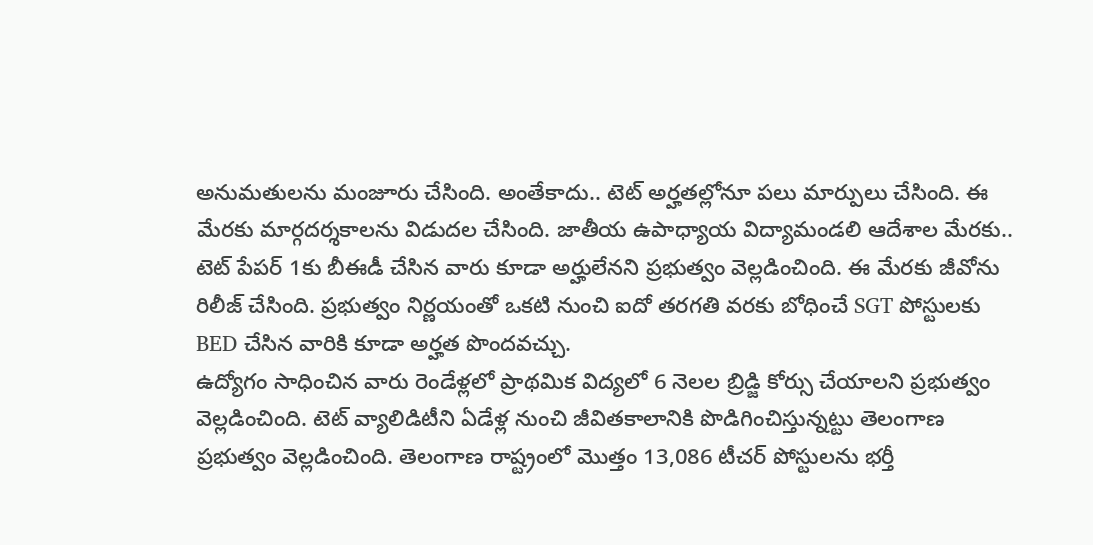అనుమతులను మంజూరు చేసింది. అంతేకాదు.. టెట్ అర్హతల్లోనూ పలు మార్పులు చేసింది. ఈ మేరకు మార్గదర్శకాలను విడుదల చేసింది. జాతీయ ఉపాధ్యాయ విద్యామండలి ఆదేశాల మేరకు.. టెట్ పేపర్ 1కు బీఈడీ చేసిన వారు కూడా అర్హులేనని ప్రభుత్వం వెల్లడించింది. ఈ మేరకు జీవోను రిలీజ్ చేసింది. ప్రభుత్వం నిర్ణయంతో ఒకటి నుంచి ఐదో తరగతి వరకు బోధించే SGT పోస్టులకు BED చేసిన వారికి కూడా అర్హత పొందవచ్చు.
ఉద్యోగం సాధించిన వారు రెండేళ్లలో ప్రాథమిక విద్యలో 6 నెలల బ్రిడ్జి కోర్సు చేయాలని ప్రభుత్వం వెల్లడించింది. టెట్ వ్యాలిడిటీని ఏడేళ్ల నుంచి జీవితకాలానికి పొడిగించిస్తున్నట్టు తెలంగాణ ప్రభుత్వం వెల్లడించింది. తెలంగాణ రాష్ట్రంలో మొత్తం 13,086 టీచర్ పోస్టులను భర్తీ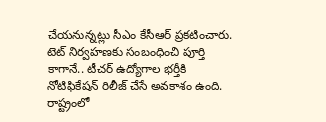చేయనున్నట్లు సీఎం కేసీఆర్ ప్రకటించారు. టెట్ నిర్వహణకు సంబంధించి పూర్తి కాగానే.. టీచర్ ఉద్యోగాల భర్తీకి నోటిఫికేషన్ రిలీజ్ చేసే అవకాశం ఉంది.
రాష్ట్రంలో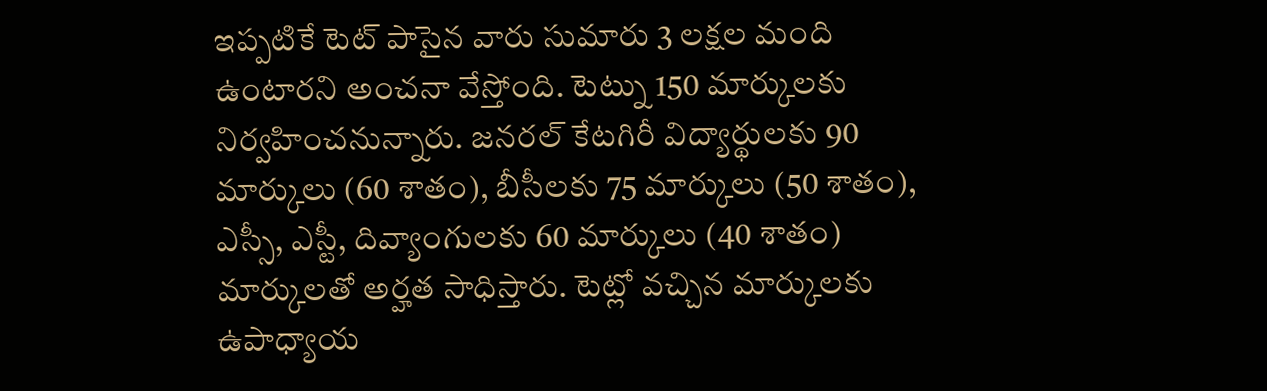ఇప్పటికే టెట్ పాసైన వారు సుమారు 3 లక్షల మంది ఉంటారని అంచనా వేస్తోంది. టెట్ను 150 మార్కులకు నిర్వహించనున్నారు. జనరల్ కేటగిరీ విద్యార్థులకు 90 మార్కులు (60 శాతం), బీసీలకు 75 మార్కులు (50 శాతం), ఎస్సీ, ఎస్టీ, దివ్యాంగులకు 60 మార్కులు (40 శాతం) మార్కులతో అర్హత సాధిస్తారు. టెట్లో వచ్చిన మార్కులకు ఉపాధ్యాయ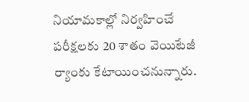నియామకాల్లో నిర్వహించే పరీక్షలకు 20 శాతం వెయిటేజీ ర్యాంకు కేటాయించనున్నారు.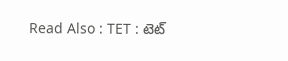Read Also : TET : టెట్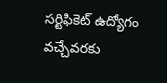సర్టిఫికెట్ ఉద్యోగం వచ్చేవరకు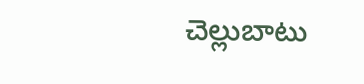చెల్లుబాటు